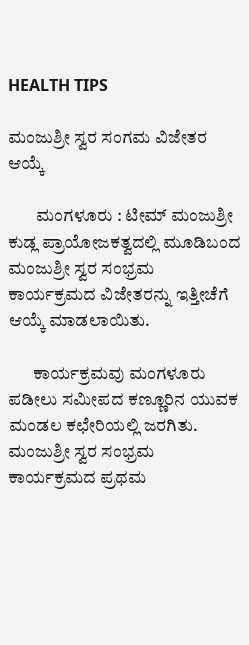HEALTH TIPS

ಮಂಜುಶ್ರೀ ಸ್ವರ ಸಂಗಮ ವಿಜೇತರ ಆಯ್ಕೆ

        ಮಂಗಳೂರು : ಟೀಮ್ ಮಂಜುಶ್ರೀ ಕುಡ್ಲ ಪ್ರಾಯೋಜಕತ್ವದಲ್ಲಿ ಮೂಡಿಬಂದ ಮಂಜುಶ್ರೀ ಸ್ವರ ಸಂಭ್ರಮ ಕಾರ್ಯಕ್ರಮದ ವಿಜೇತರನ್ನು ಇತ್ತೀಚೆಗೆ ಆಯ್ಕೆ ಮಾಡಲಾಯಿತು.

       ಕಾರ್ಯಕ್ರಮವು ಮಂಗಳೂರು ಪಡೀಲು ಸಮೀಪದ ಕಣ್ಣೂರಿನ ಯುವಕ ಮಂಡಲ ಕಛೇರಿಯಲ್ಲಿ ಜರಗಿತು. ಮಂಜುಶ್ರೀ ಸ್ವರ ಸಂಭ್ರಮ ಕಾರ್ಯಕ್ರಮದ ಪ್ರಥಮ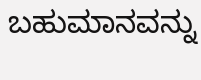ಬಹುಮಾನವನ್ನು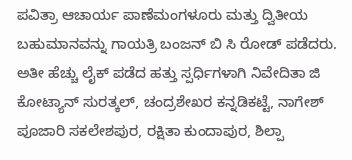ಪವಿತ್ರಾ ಆಚಾರ್ಯ ಪಾಣೆಮಂಗಳೂರು ಮತ್ತು ದ್ವಿತೀಯ ಬಹುಮಾನವನ್ನು ಗಾಯತ್ರಿ ಬಂಜನ್ ಬಿ ಸಿ ರೋಡ್ ಪಡೆದರು. ಅತೀ ಹೆಚ್ಚು ಲೈಕ್ ಪಡೆದ ಹತ್ತು ಸ್ಪರ್ಧಿಗಳಾಗಿ ನಿವೇದಿತಾ ಜಿ ಕೋಟ್ಯಾನ್ ಸುರತ್ಕಲ್, ಚಂದ್ರಶೇಖರ ಕನ್ನಡಿಕಟ್ಟೆ, ನಾಗೇಶ್ ಪೂಜಾರಿ ಸಕಲೇಶಪುರ, ರಕ್ಷಿತಾ ಕುಂದಾಪುರ, ಶಿಲ್ಪಾ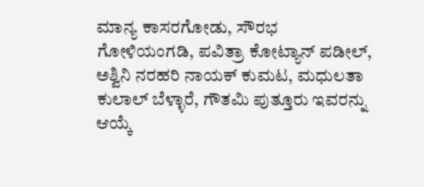ಮಾನ್ಯ ಕಾಸರಗೋಡು, ಸೌರಭ ಗೋಳಿಯಂಗಡಿ, ಪವಿತ್ರಾ ಕೋಟ್ಯಾನ್ ಪಡೀಲ್, ಅಶ್ವಿನಿ ನರಹರಿ ನಾಯಕ್ ಕುಮಟ, ಮಧುಲತಾ ಕುಲಾಲ್ ಬೆಳ್ಳಾರೆ, ಗೌತಮಿ ಪುತ್ತೂರು ಇವರನ್ನು ಆಯ್ಕೆ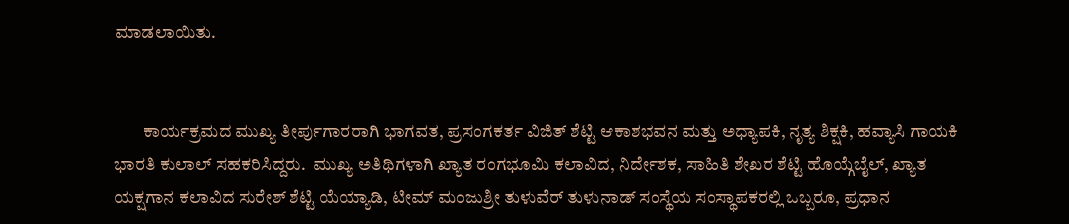ಮಾಡಲಾಯಿತು.


        ಕಾರ್ಯಕ್ರಮದ ಮುಖ್ಯ ತೀರ್ಪುಗಾರರಾಗಿ ಭಾಗವತ, ಪ್ರಸಂಗಕರ್ತ ವಿಜಿತ್ ಶೆಟ್ಟಿ ಆಕಾಶಭವನ ಮತ್ತು ಅಧ್ಯಾಪಕಿ, ನೃತ್ಯ ಶಿಕ್ಷಕಿ, ಹವ್ಯಾಸಿ ಗಾಯಕಿ ಭಾರತಿ ಕುಲಾಲ್ ಸಹಕರಿಸಿದ್ದರು.  ಮುಖ್ಯ ಅತಿಥಿಗಳಾಗಿ ಖ್ಯಾತ ರಂಗಭೂಮಿ ಕಲಾವಿದ, ನಿರ್ದೇಶಕ, ಸಾಹಿತಿ ಶೇಖರ ಶೆಟ್ಟಿ ಹೊಯ್ಗೆಬೈಲ್, ಖ್ಯಾತ ಯಕ್ಷಗಾನ ಕಲಾವಿದ ಸುರೇಶ್ ಶೆಟ್ಟಿ ಯೆಯ್ಯಾಡಿ, ಟೀಮ್ ಮಂಜುಶ್ರೀ ತುಳುವೆರ್ ತುಳುನಾಡ್ ಸಂಸ್ಥೆಯ ಸಂಸ್ಥಾಪಕರಲ್ಲಿ ಒಬ್ಬರೂ, ಪ್ರಧಾನ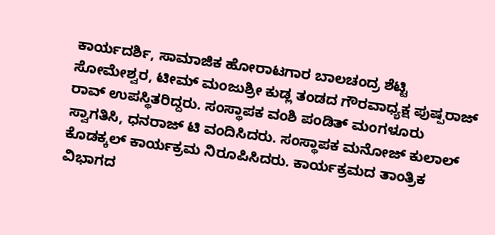ಕಾರ್ಯದರ್ಶಿ, ಸಾಮಾಜಿಕ ಹೋರಾಟಗಾರ ಬಾಲಚಂದ್ರ ಶೆಟ್ಟಿ ಸೋಮೇಶ್ವರ, ಟೀಮ್ ಮಂಜುಶ್ರೀ ಕುಡ್ಲ ತಂಡದ ಗೌರವಾಧ್ಯಕ್ಷ ಪುಷ್ಪರಾಜ್ ರಾವ್ ಉಪಸ್ಥಿತರಿದ್ದರು. ಸಂಸ್ಥಾಪಕ ವಂಶಿ ಪಂಡಿತ್ ಮಂಗಳೂರು ಸ್ವಾಗತಿಸಿ, ಧನರಾಜ್ ಟಿ ವಂದಿಸಿದರು. ಸಂಸ್ಥಾಪಕ ಮನೋಜ್ ಕುಲಾಲ್ ಕೊಡಕ್ಕಲ್ ಕಾರ್ಯಕ್ರಮ ನಿರೂಪಿಸಿದರು. ಕಾರ್ಯಕ್ರಮದ ತಾಂತ್ರಿಕ ವಿಭಾಗದ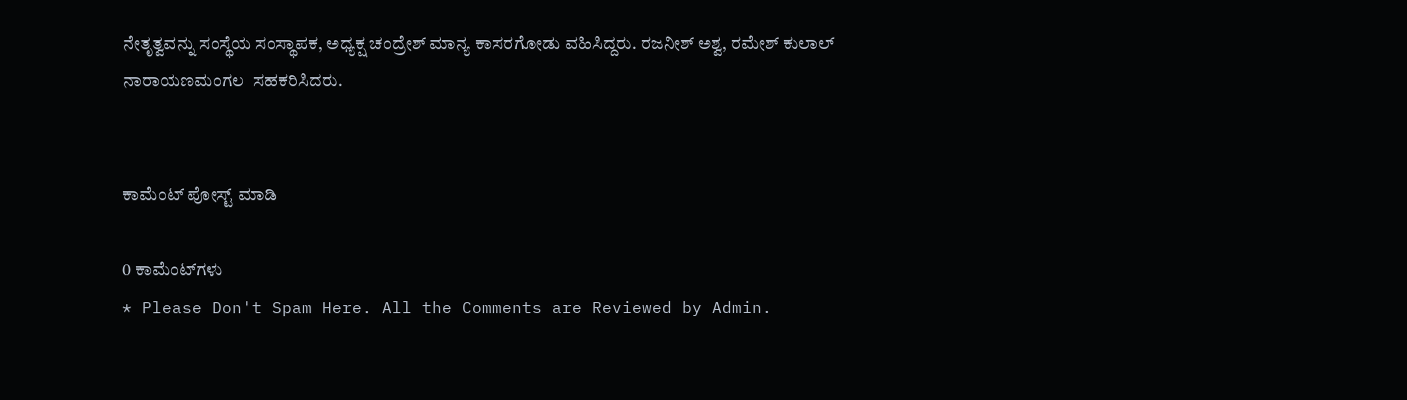ನೇತೃತ್ವವನ್ನು ಸಂಸ್ಥೆಯ ಸಂಸ್ಥಾಪಕ, ಅಧ್ಯಕ್ಷ ಚಂದ್ರೇಶ್ ಮಾನ್ಯ ಕಾಸರಗೋಡು ವಹಿಸಿದ್ದರು. ರಜನೀಶ್ ಅಶ್ವ, ರಮೇಶ್ ಕುಲಾಲ್ ನಾರಾಯಣಮಂಗಲ  ಸಹಕರಿಸಿದರು.


ಕಾಮೆಂಟ್‌‌ ಪೋಸ್ಟ್‌ ಮಾಡಿ

0 ಕಾಮೆಂಟ್‌ಗಳು
* Please Don't Spam Here. All the Comments are Reviewed by Admin.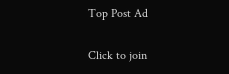Top Post Ad

Click to join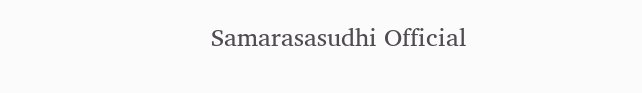Samarasasudhi Official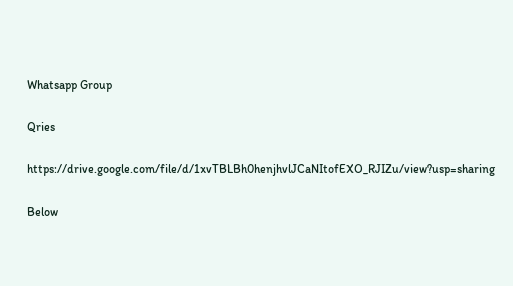Whatsapp Group

Qries

https://drive.google.com/file/d/1xvTBLBh0henjhvlJCaNItofEXO_RJIZu/view?usp=sharing

Below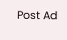Post Ad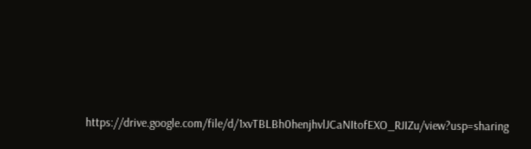https://drive.google.com/file/d/1xvTBLBh0henjhvlJCaNItofEXO_RJIZu/view?usp=sharing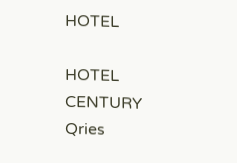HOTEL

HOTEL
CENTURY
Qries